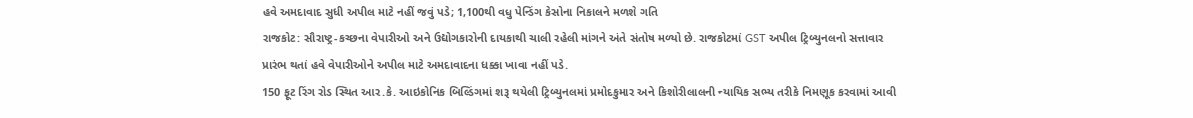હવે અમદાવાદ સુધી અપીલ માટે નહીં જવું પડે; 1,100થી વધુ પેન્ડિંગ કેસોના નિકાલને મળશે ગતિ
રાજકોટ: સૌરાષ્ટ્ર-કચ્છના વેપારીઓ અને ઉદ્યોગકારોની દાયકાથી ચાલી રહેલી માંગને અંતે સંતોષ મળ્યો છે. રાજકોટમાં GST અપીલ ટ્રિબ્યુનલનો સત્તાવાર પ્રારંભ થતાં હવે વેપારીઓને અપીલ માટે અમદાવાદના ધક્કા ખાવા નહીં પડે.
150 ફૂટ રિંગ રોડ સ્થિત આર.કે. આઇકોનિક બિલ્ડિંગમાં શરૂ થયેલી ટ્રિબ્યુનલમાં પ્રમોદકુમાર અને કિશોરીલાલની ન્યાયિક સભ્ય તરીકે નિમણૂક કરવામાં આવી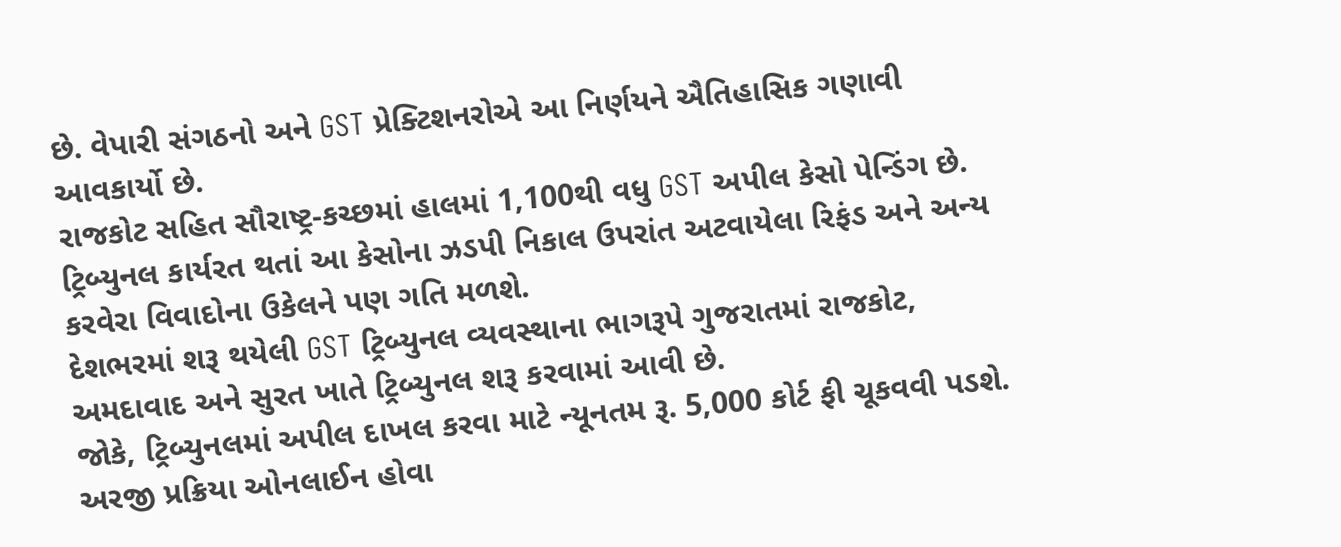છે. વેપારી સંગઠનો અને GST પ્રેક્ટિશનરોએ આ નિર્ણયને ઐતિહાસિક ગણાવી આવકાર્યો છે.
રાજકોટ સહિત સૌરાષ્ટ્ર-કચ્છમાં હાલમાં 1,100થી વધુ GST અપીલ કેસો પેન્ડિંગ છે. ટ્રિબ્યુનલ કાર્યરત થતાં આ કેસોના ઝડપી નિકાલ ઉપરાંત અટવાયેલા રિફંડ અને અન્ય કરવેરા વિવાદોના ઉકેલને પણ ગતિ મળશે.
દેશભરમાં શરૂ થયેલી GST ટ્રિબ્યુનલ વ્યવસ્થાના ભાગરૂપે ગુજરાતમાં રાજકોટ, અમદાવાદ અને સુરત ખાતે ટ્રિબ્યુનલ શરૂ કરવામાં આવી છે.
જોકે, ટ્રિબ્યુનલમાં અપીલ દાખલ કરવા માટે ન્યૂનતમ રૂ. 5,000 કોર્ટ ફી ચૂકવવી પડશે. અરજી પ્રક્રિયા ઓનલાઈન હોવા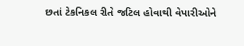છતાં ટેકનિકલ રીતે જટિલ હોવાથી વેપારીઓને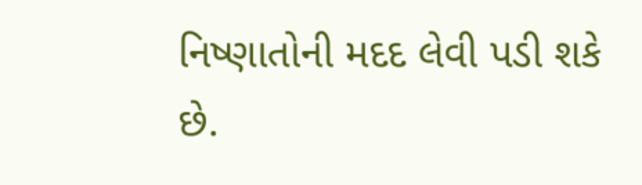નિષ્ણાતોની મદદ લેવી પડી શકે છે.